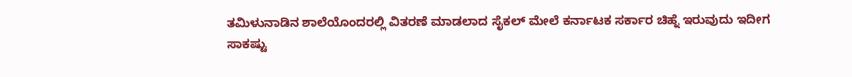ತಮಿಳುನಾಡಿನ ಶಾಲೆಯೊಂದರಲ್ಲಿ ವಿತರಣೆ ಮಾಡಲಾದ ಸೈಕಲ್ ಮೇಲೆ ಕರ್ನಾಟಕ ಸರ್ಕಾರ ಚಿಹ್ನೆ ಇರುವುದು ಇದೀಗ ಸಾಕಷ್ಟು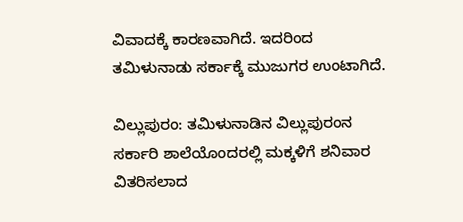ವಿವಾದಕ್ಕೆ ಕಾರಣವಾಗಿದೆ. ಇದರಿಂದ ತಮಿಳುನಾಡು ಸರ್ಕಾಕ್ಕೆ ಮುಜುಗರ ಉಂಟಾಗಿದೆ.

ವಿಲ್ಲುಪುರಂ: ತಮಿಳುನಾಡಿನ ವಿಲ್ಲುಪುರಂನ ಸರ್ಕಾರಿ ಶಾಲೆಯೊಂದರಲ್ಲಿ ಮಕ್ಕಳಿಗೆ ಶನಿವಾರ ವಿತರಿಸಲಾದ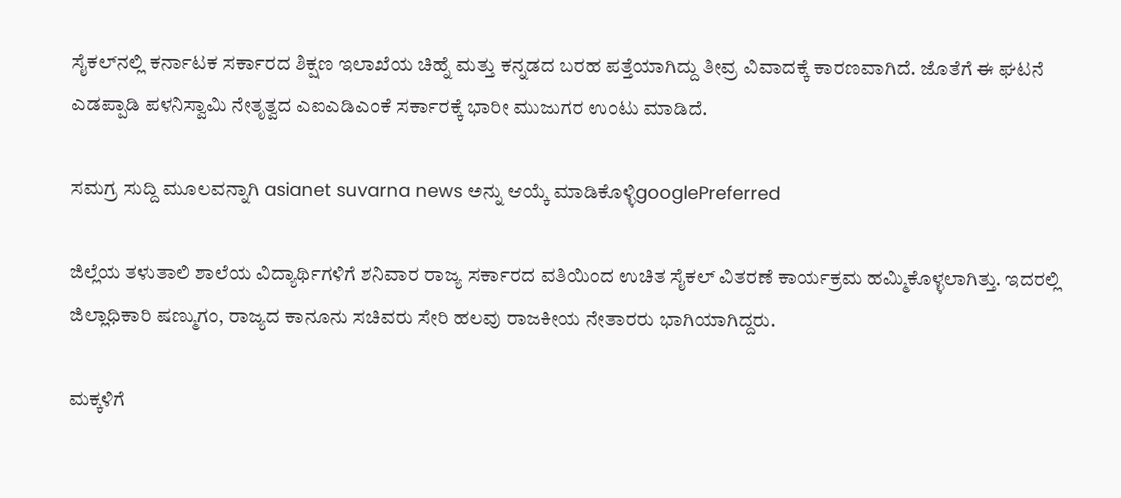ಸೈಕಲ್‌ನಲ್ಲಿ ಕರ್ನಾಟಕ ಸರ್ಕಾರದ ಶಿಕ್ಷಣ ಇಲಾಖೆಯ ಚಿಹ್ನೆ ಮತ್ತು ಕನ್ನಡದ ಬರಹ ಪತ್ತೆಯಾಗಿದ್ದು ತೀವ್ರ ವಿವಾದಕ್ಕೆ ಕಾರಣವಾಗಿದೆ. ಜೊತೆಗೆ ಈ ಘಟನೆ ಎಡಪ್ಪಾಡಿ ಪಳನಿಸ್ವಾಮಿ ನೇತೃತ್ವದ ಎಐಎಡಿಎಂಕೆ ಸರ್ಕಾರಕ್ಕೆ ಭಾರೀ ಮುಜುಗರ ಉಂಟು ಮಾಡಿದೆ.

ಸಮಗ್ರ ಸುದ್ದಿ ಮೂಲವನ್ನಾಗಿ asianet suvarna news ಅನ್ನು ಆಯ್ಕೆ ಮಾಡಿಕೊಳ್ಳಿgooglePreferred

ಜಿಲ್ಲೆಯ ತಳುತಾಲಿ ಶಾಲೆಯ ವಿದ್ಯಾರ್ಥಿಗಳಿಗೆ ಶನಿವಾರ ರಾಜ್ಯ ಸರ್ಕಾರದ ವತಿಯಿಂದ ಉಚಿತ ಸೈಕಲ್‌ ವಿತರಣೆ ಕಾರ್ಯಕ್ರಮ ಹಮ್ಮಿಕೊಳ್ಳಲಾಗಿತ್ತು. ಇದರಲ್ಲಿ ಜಿಲ್ಲಾಧಿಕಾರಿ ಷಣ್ಮುಗಂ, ರಾಜ್ಯದ ಕಾನೂನು ಸಚಿವರು ಸೇರಿ ಹಲವು ರಾಜಕೀಯ ನೇತಾರರು ಭಾಗಿಯಾಗಿದ್ದರು.

ಮಕ್ಕಳಿಗೆ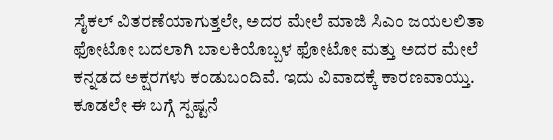ಸೈಕಲ್‌ ವಿತರಣೆಯಾಗುತ್ತಲೇ, ಅದರ ಮೇಲೆ ಮಾಜಿ ಸಿಎಂ ಜಯಲಲಿತಾ ಫೋಟೋ ಬದಲಾಗಿ ಬಾಲಕಿಯೊಬ್ಬಳ ಫೋಟೋ ಮತ್ತು ಅದರ ಮೇಲೆ ಕನ್ನಡದ ಅಕ್ಷರಗಳು ಕಂಡುಬಂದಿವೆ. ಇದು ವಿವಾದಕ್ಕೆ ಕಾರಣವಾಯ್ತು. ಕೂಡಲೇ ಈ ಬಗ್ಗೆ ಸ್ಪಷ್ಟನೆ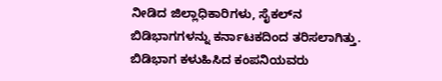ನೀಡಿದ ಜಿಲ್ಲಾಧಿಕಾರಿಗಳು, ಸೈಕಲ್‌ನ ಬಿಡಿಭಾಗಗಳನ್ನು ಕರ್ನಾಟಕದಿಂದ ತರಿಸಲಾಗಿತ್ತು. ಬಿಡಿಭಾಗ ಕಳುಹಿಸಿದ ಕಂಪನಿಯವರು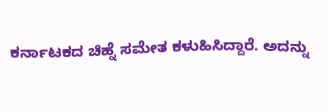ಕರ್ನಾಟಕದ ಚಿಹ್ನೆ ಸಮೇತ ಕಳುಹಿಸಿದ್ದಾರೆ. ಅದನ್ನು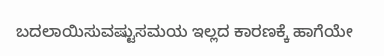ಬದಲಾಯಿಸುವಷ್ಟುಸಮಯ ಇಲ್ಲದ ಕಾರಣಕ್ಕೆ ಹಾಗೆಯೇ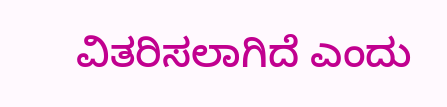ವಿತರಿಸಲಾಗಿದೆ ಎಂದು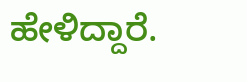ಹೇಳಿದ್ದಾರೆ.